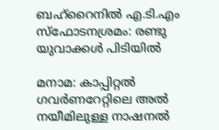ബഹ്‌റൈനിൽ എ.ടി.എം സ്ഫോടനശ്രമം: രണ്ടു യുവാക്കൾ പിടിയിൽ

മനാമ: കാപ്പിറ്റൽ ഗവർണറേറ്റിലെ അൽ നയീമിലുള്ള നാഷനൽ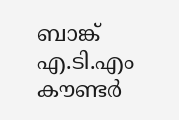ബാങ്ക് എ.ടി.എം കൗണ്ടർ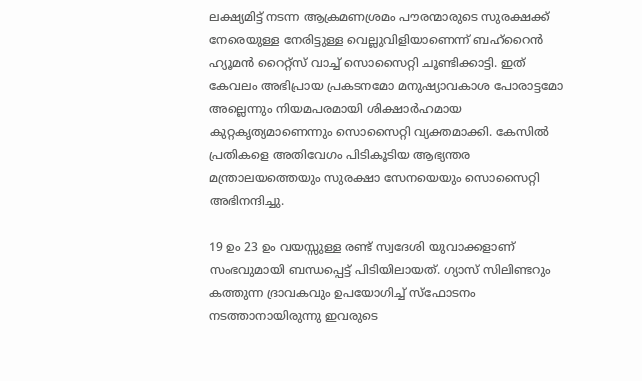ലക്ഷ്യമിട്ട് നടന്ന ആക്രമണശ്രമം പൗരന്മാരുടെ സുരക്ഷക്ക് നേരെയുള്ള നേരിട്ടുള്ള വെല്ലുവിളിയാണെന്ന് ബഹ്‌റൈൻ ഹ്യൂമൻ റൈറ്റ്‌സ് വാച്ച് സൊസൈറ്റി ചൂണ്ടിക്കാട്ടി. ഇത് കേവലം അഭിപ്രായ പ്രകടനമോ മനുഷ്യാവകാശ പോരാട്ടമോ അല്ലെന്നും നിയമപരമായി ശിക്ഷാർഹമായ കുറ്റകൃത്യമാണെന്നും സൊസൈറ്റി വ്യക്തമാക്കി. കേസിൽ പ്രതികളെ അതിവേഗം പിടികൂടിയ ആഭ്യന്തര മന്ത്രാലയത്തെയും സുരക്ഷാ സേനയെയും സൊസൈറ്റി അഭിനന്ദിച്ചു.

19 ഉം 23 ഉം വയസ്സുള്ള രണ്ട് സ്വദേശി യുവാക്കളാണ് സംഭവുമായി ബന്ധപ്പെട്ട് പിടിയിലായത്. ഗ്യാസ് സിലിണ്ടറും കത്തുന്ന ദ്രാവകവും ഉപയോഗിച്ച് സ്ഫോടനം നടത്താനായിരുന്നു ഇവരുടെ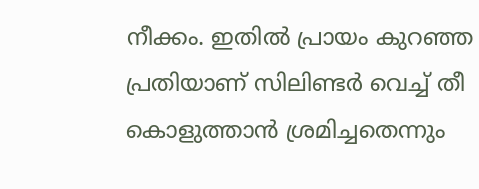നീക്കം. ഇതിൽ പ്രായം കുറഞ്ഞ പ്രതിയാണ് സിലിണ്ടർ വെച്ച് തീ കൊളുത്താൻ ശ്രമിച്ചതെന്നും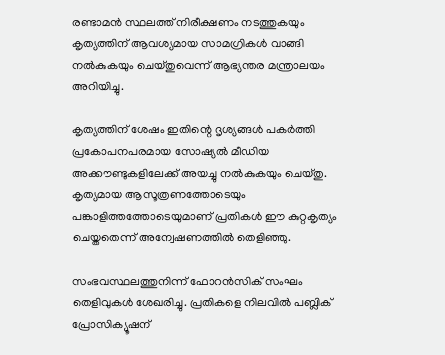രണ്ടാമൻ സ്ഥലത്ത് നിരീക്ഷണം നടത്തുകയും കൃത്യത്തിന് ആവശ്യമായ സാമഗ്രികൾ വാങ്ങി നൽകുകയും ചെയ്തുവെന്ന് ആഭ്യന്തര മന്ത്രാലയം അറിയിച്ചു.

കൃത്യത്തിന് ശേഷം ഇതിന്റെ ദൃശ്യങ്ങൾ പകർത്തി പ്രകോപനപരമായ സോഷ്യൽ മീഡിയ അക്കൗണ്ടുകളിലേക്ക് അയച്ചു നൽകുകയും ചെയ്തു. കൃത്യമായ ആസൂത്രണത്തോടെയും പങ്കാളിത്തത്തോടെയുമാണ് പ്രതികൾ ഈ കുറ്റകൃത്യം ചെയ്തതെന്ന് അന്വേഷണത്തിൽ തെളിഞ്ഞു.

സംഭവസ്ഥലത്തുനിന്ന് ഫോറൻസിക് സംഘം തെളിവുകൾ ശേഖരിച്ചു. പ്രതികളെ നിലവിൽ പബ്ലിക് പ്രോസിക്യൂഷന്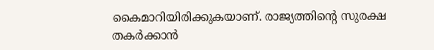കൈമാറിയിരിക്കുകയാണ്. രാജ്യത്തിന്റെ സുരക്ഷ തകർക്കാൻ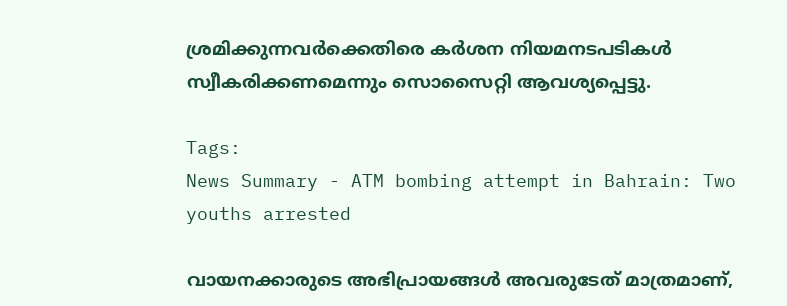ശ്രമിക്കുന്നവർക്കെതിരെ കർശന നിയമനടപടികൾ സ്വീകരിക്കണമെന്നും സൊസൈറ്റി ആവശ്യപ്പെട്ടു.

Tags:
News Summary - ATM bombing attempt in Bahrain: Two youths arrested

വായനക്കാരുടെ അഭിപ്രായങ്ങള്‍ അവരുടേത് മാത്രമാണ്,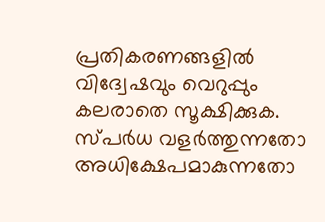പ്രതികരണങ്ങളിൽ വിദ്വേഷവും വെറുപ്പും കലരാതെ സൂക്ഷിക്കുക. സ്പർധ വളർത്തുന്നതോ അധിക്ഷേപമാകുന്നതോ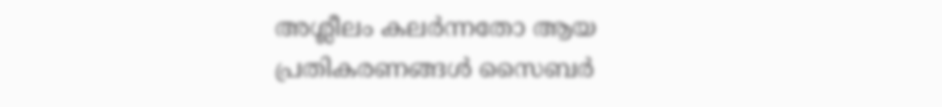അശ്ലീലം കലർന്നതോ ആയ പ്രതികരണങ്ങൾ സൈബർ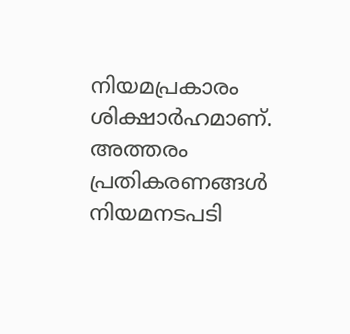നിയമപ്രകാരം ശിക്ഷാർഹമാണ്. അത്തരം പ്രതികരണങ്ങൾ നിയമനടപടി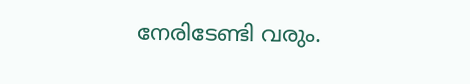നേരിടേണ്ടി വരും.